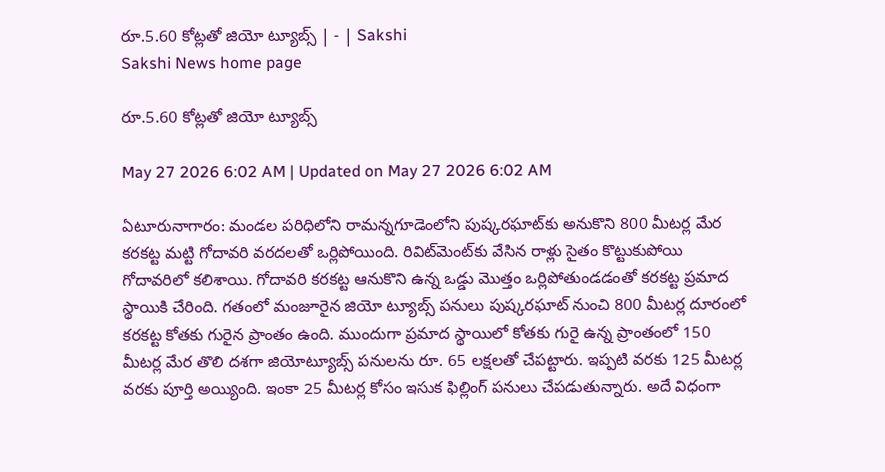రూ.5.60 కోట్లతో జియో ట్యూబ్స్‌ | - | Sakshi
Sakshi News home page

రూ.5.60 కోట్లతో జియో ట్యూబ్స్‌

May 27 2026 6:02 AM | Updated on May 27 2026 6:02 AM

ఏటూరునాగారం: మండల పరిధిలోని రామన్నగూడెంలోని పుష్కరఘాట్‌కు అనుకొని 800 మీటర్ల మేర కరకట్ట మట్టి గోదావరి వరదలతో ఒర్లిపోయింది. రివిట్‌మెంట్‌కు వేసిన రాళ్లు సైతం కొట్టుకుపోయి గోదావరిలో కలిశాయి. గోదావరి కరకట్ట ఆనుకొని ఉన్న ఒడ్డు మొత్తం ఒర్లిపోతుండడంతో కరకట్ట ప్రమాద స్థాయికి చేరింది. గతంలో మంజూరైన జియో ట్యూబ్స్‌ పనులు పుష్కరఘాట్‌ నుంచి 800 మీటర్ల దూరంలో కరకట్ట కోతకు గురైన ప్రాంతం ఉంది. ముందుగా ప్రమాద స్థాయిలో కోతకు గురై ఉన్న ప్రాంతంలో 150 మీటర్ల మేర తొలి దశగా జియోట్యూబ్స్‌ పనులను రూ. 65 లక్షలతో చేపట్టారు. ఇప్పటి వరకు 125 మీటర్ల వరకు పూర్తి అయ్యింది. ఇంకా 25 మీటర్ల కోసం ఇసుక ఫిల్లింగ్‌ పనులు చేపడుతున్నారు. అదే విధంగా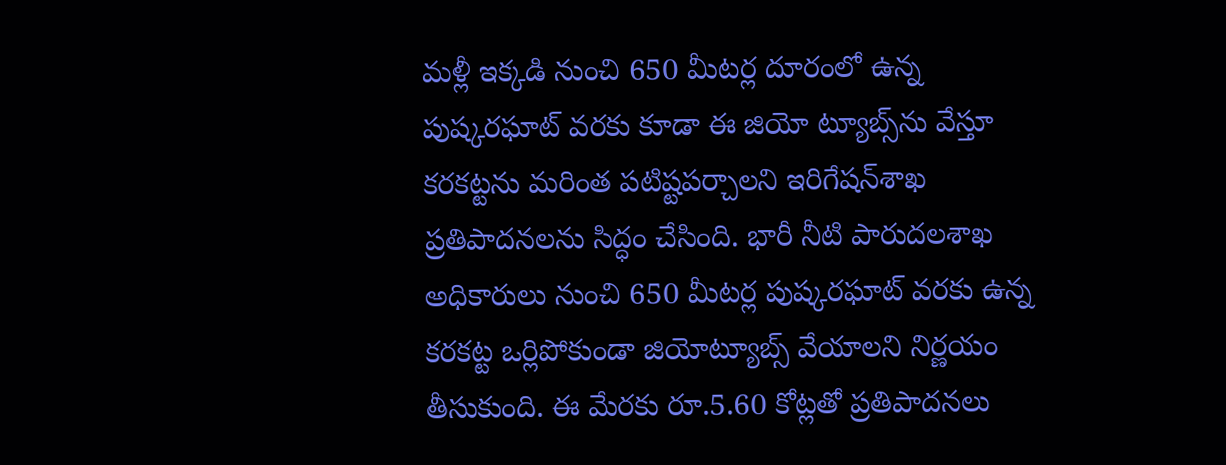మళ్లీ ఇక్కడి నుంచి 650 మీటర్ల దూరంలో ఉన్న పుష్కరఘాట్‌ వరకు కూడా ఈ జియో ట్యూబ్స్‌ను వేస్తూ కరకట్టను మరింత పటిష్టపర్చాలని ఇరిగేషన్‌శాఖ ప్రతిపాదనలను సిద్ధం చేసింది. భారీ నీటి పారుదలశాఖ అధికారులు నుంచి 650 మీటర్ల పుష్కరఘాట్‌ వరకు ఉన్న కరకట్ట ఒర్లిపోకుండా జియోట్యూబ్స్‌ వేయాలని నిర్ణయం తీసుకుంది. ఈ మేరకు రూ.5.60 కోట్లతో ప్రతిపాదనలు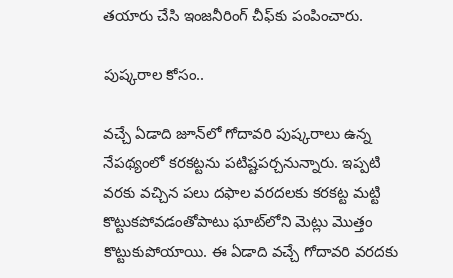తయారు చేసి ఇంజనీరింగ్‌ చీఫ్‌కు పంపించారు.

పుష్కరాల కోసం..

వచ్చే ఏడాది జూన్‌లో గోదావరి పుష్కరాలు ఉన్న నేపథ్యంలో కరకట్టను పటిష్టపర్చనున్నారు. ఇప్పటి వరకు వచ్చిన పలు దఫాల వరదలకు కరకట్ట మట్టి కొట్టుకపోవడంతోపాటు ఘాట్‌లోని మెట్లు మొత్తం కొట్టుకుపోయాయి. ఈ ఏడాది వచ్చే గోదావరి వరదకు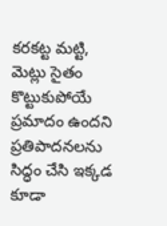కరకట్ట మట్టి, మెట్లు సైతం కొట్టుకుపోయే ప్రమాదం ఉందని ప్రతిపాదనలను సిద్ధం చేసి ఇక్కడ కూడా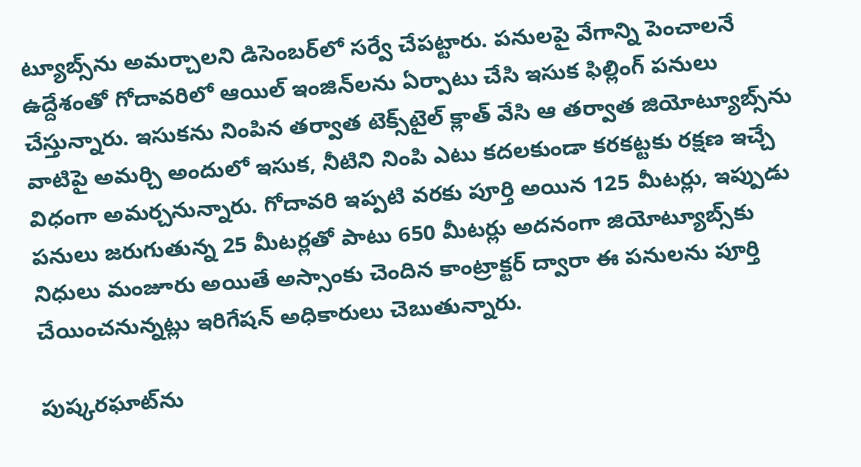ట్యూబ్స్‌ను అమర్చాలని డిసెంబర్‌లో సర్వే చేపట్టారు. పనులపై వేగాన్ని పెంచాలనే ఉద్దేశంతో గోదావరిలో ఆయిల్‌ ఇంజిన్‌లను ఏర్పాటు చేసి ఇసుక ఫిల్లింగ్‌ పనులు చేస్తున్నారు. ఇసుకను నింపిన తర్వాత టెక్స్‌టైల్‌ క్లాత్‌ వేసి ఆ తర్వాత జియోట్యూబ్స్‌ను వాటిపై అమర్చి అందులో ఇసుక, నీటిని నింపి ఎటు కదలకుండా కరకట్టకు రక్షణ ఇచ్చే విధంగా అమర్చనున్నారు. గోదావరి ఇప్పటి వరకు పూర్తి అయిన 125 మీటర్లు, ఇప్పుడు పనులు జరుగుతున్న 25 మీటర్లతో పాటు 650 మీటర్లు అదనంగా జియోట్యూబ్స్‌కు నిధులు మంజూరు అయితే అస్సాంకు చెందిన కాంట్రాక్టర్‌ ద్వారా ఈ పనులను పూర్తి చేయించనున్నట్లు ఇరిగేషన్‌ అధికారులు చెబుతున్నారు.

పుష్కరఘాట్‌ను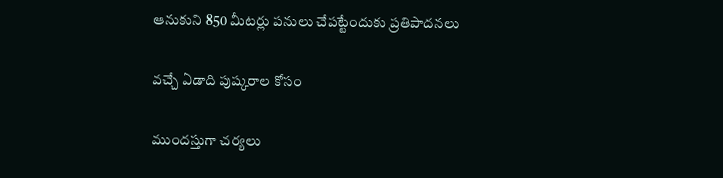ఆనుకుని 850 మీటర్లు పనులు చేపట్టేందుకు ప్రతిపాదనలు

వచ్చే ఏడాది పుష్కరాల కోసం

ముందస్తుగా చర్యలు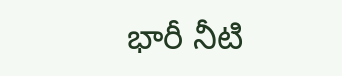భారీ నీటి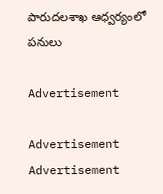పారుదలశాఖ ఆధ్వర్యంలో పనులు

Advertisement

Advertisement
Advertisement